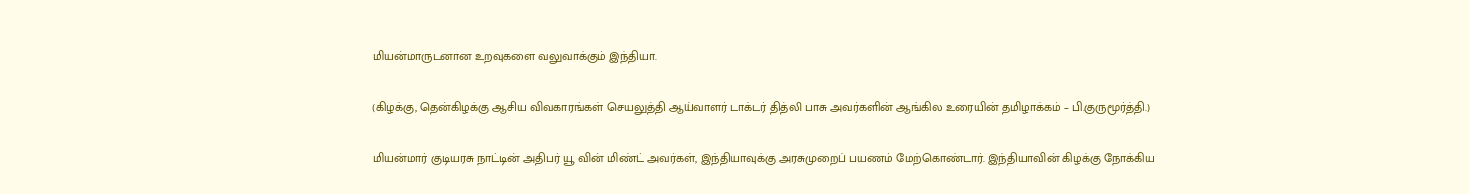மியன்மாருடனான உறவுகளை வலுவாக்கும் இந்தியா.

(கிழக்கு, தென்கிழக்கு ஆசிய விவகாரங்கள் செயலுத்தி ஆய்வாளர் டாக்டர் தித்லி பாசு அவர்களின் ஆங்கில உரையின் தமிழாக்கம் – பி.குருமூர்த்தி.)

மியன்மார் குடியரசு நாட்டின் அதிபர் யூ வின் மிண்ட் அவர்கள், இந்தியாவுக்கு அரசுமுறைப் பயணம் மேற்கொண்டார். இந்தியாவின் கிழக்கு நோக்கிய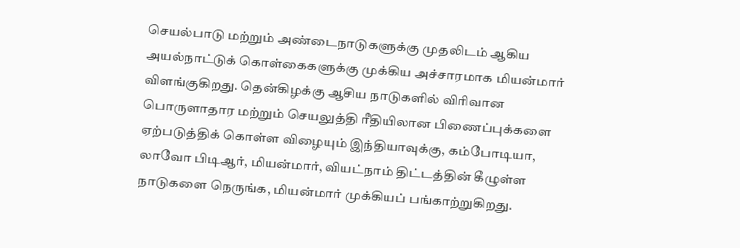செயல்பாடு மற்றும் அண்டைநாடுகளுக்கு முதலிடம் ஆகிய அயல்நாட்டுக் கொள்கைகளுக்கு முக்கிய அச்சாரமாக மியன்மார் விளங்குகிறது. தென்கிழக்கு ஆசிய நாடுகளில் விரிவான பொருளாதார மற்றும் செயலுத்தி ரீதியிலான பிணைப்புக்களை ஏற்படுத்திக் கொள்ள விழையும் இந்தியாவுக்கு, கம்போடியா, லாவோ பிடிஆர், மியன்மார், வியட்நாம் திட்டத்தின் கீழுள்ள நாடுகளை நெருங்க, மியன்மார் முக்கியப் பங்காற்றுகிறது.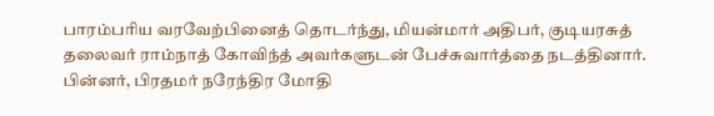பாரம்பரிய வரவேற்பினைத் தொடர்ந்து, மியன்மார் அதிபர், குடியரசுத் தலைவர் ராம்நாத் கோவிந்த் அவர்களுடன் பேச்சுவார்த்தை நடத்தினார். பின்னர், பிரதமர் நரேந்திர மோதி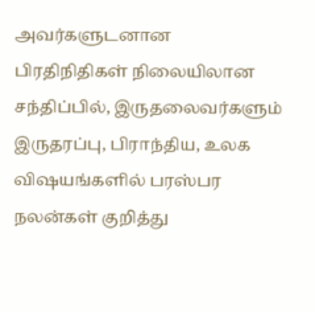அவர்களுடனான பிரதிநிதிகள் நிலையிலான சந்திப்பில், இருதலைவர்களும் இருதரப்பு, பிராந்திய, உலக விஷயங்களில் பரஸ்பர நலன்கள் குறித்து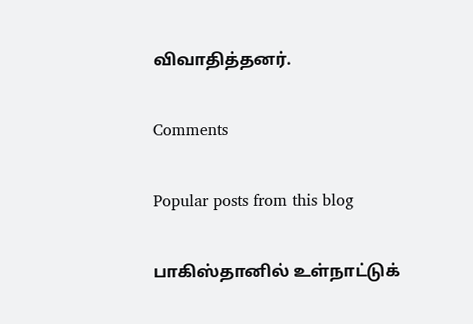விவாதித்தனர்.

Comments

Popular posts from this blog

பாகிஸ்தானில் உள்நாட்டுக்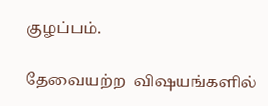குழப்பம்.

தேவையற்ற  விஷயங்களில்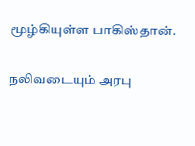மூழ்கியுள்ள பாகிஸ்தான்.

நலிவடையும் அரபு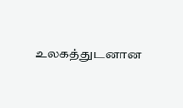உலகத்துடனான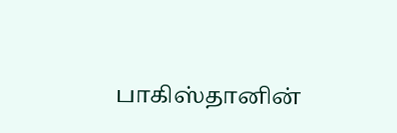பாகிஸ்தானின்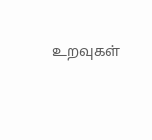உறவுகள்